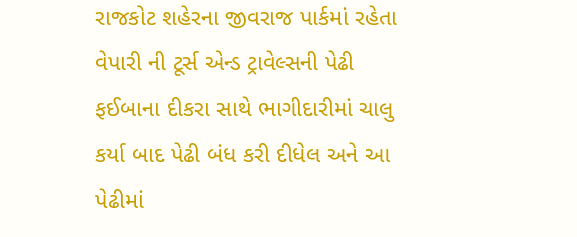રાજકોટ શહેરના જીવરાજ પાર્કમાં રહેતા વેપારી ની ટૂર્સ એન્ડ ટ્રાવેલ્સની પેઢી ફઈબાના દીકરા સાથે ભાગીદારીમાં ચાલુ કર્યા બાદ પેઢી બંધ કરી દીધેલ અને આ પેઢીમાં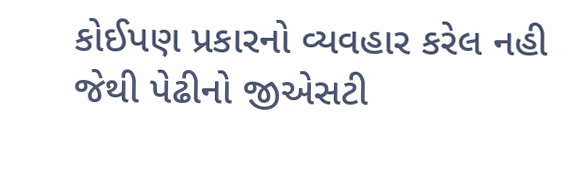કોઈપણ પ્રકારનો વ્યવહાર કરેલ નહી જેથી પેઢીનો જીએસટી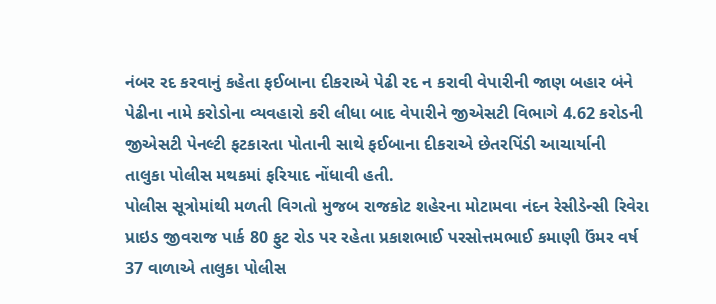નંબર રદ કરવાનું કહેતા ફઈબાના દીકરાએ પેઢી રદ ન કરાવી વેપારીની જાણ બહાર બંને પેઢીના નામે કરોડોના વ્યવહારો કરી લીધા બાદ વેપારીને જીએસટી વિભાગે 4.62 કરોડની જીએસટી પેનલ્ટી ફટકારતા પોતાની સાથે ફઈબાના દીકરાએ છેતરપિંડી આચાર્યાની તાલુકા પોલીસ મથકમાં ફરિયાદ નોંધાવી હતી.
પોલીસ સૂત્રોમાંથી મળતી વિગતો મુજબ રાજકોટ શહેરના મોટામવા નંદન રેસીડેન્સી રિવેરા પ્રાઇડ જીવરાજ પાર્ક 80 ફુટ રોડ પર રહેતા પ્રકાશભાઈ પરસોત્તમભાઈ કમાણી ઉંમર વર્ષ 37 વાળાએ તાલુકા પોલીસ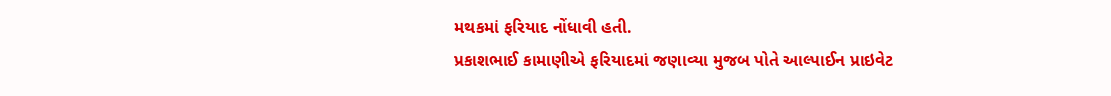મથકમાં ફરિયાદ નોંધાવી હતી.
પ્રકાશભાઈ કામાણીએ ફરિયાદમાં જણાવ્યા મુજબ પોતે આલ્પાઈન પ્રાઇવેટ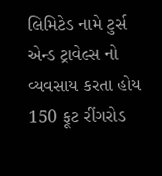લિમિટેડ નામે ટુર્સ એન્ડ ટ્રાવેલ્સ નો વ્યવસાય કરતા હોય 150 ફૂટ રીંગરોડ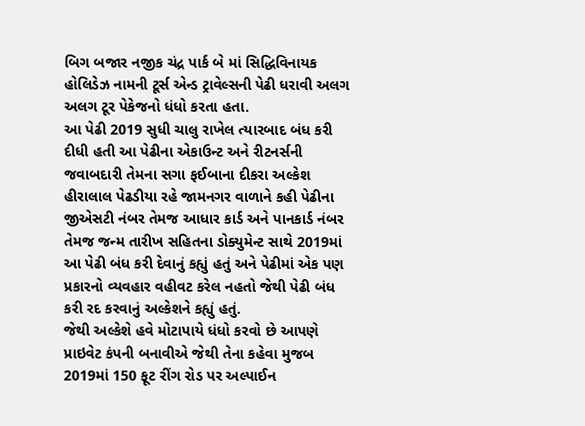બિગ બજાર નજીક ચંદ્ર પાર્ક બે માં સિદ્ધિવિનાયક હોલિડેઝ નામની ટૂર્સ એન્ડ ટ્રાવેલ્સની પેઢી ધરાવી અલગ અલગ ટૂર પેકેજનો ધંધો કરતા હતા.
આ પેઢી 2019 સુધી ચાલુ રાખેલ ત્યારબાદ બંધ કરી દીધી હતી આ પેઢીના એકાઉન્ટ અને રીટનર્સની જવાબદારી તેમના સગા ફઈબાના દીકરા અલ્કેશ હીરાલાલ પેઢડીયા રહે જામનગર વાળાને કહી પેઢીના જીએસટી નંબર તેમજ આધાર કાર્ડ અને પાનકાર્ડ નંબર તેમજ જન્મ તારીખ સહિતના ડોક્યુમેન્ટ સાથે 2019માં આ પેઢી બંધ કરી દેવાનું કહ્યું હતું અને પેઢીમાં એક પણ પ્રકારનો વ્યવહાર વહીવટ કરેલ નહતો જેથી પેઢી બંધ કરી રદ કરવાનું અલ્કેશને કહ્યું હતું.
જેથી અલ્કેશે હવે મોટાપાયે ધંધો કરવો છે આપણે પ્રાઇવેટ કંપની બનાવીએ જેથી તેના કહેવા મુજબ 2019માં 150 ફૂટ રીંગ રોડ પર અલ્પાઈન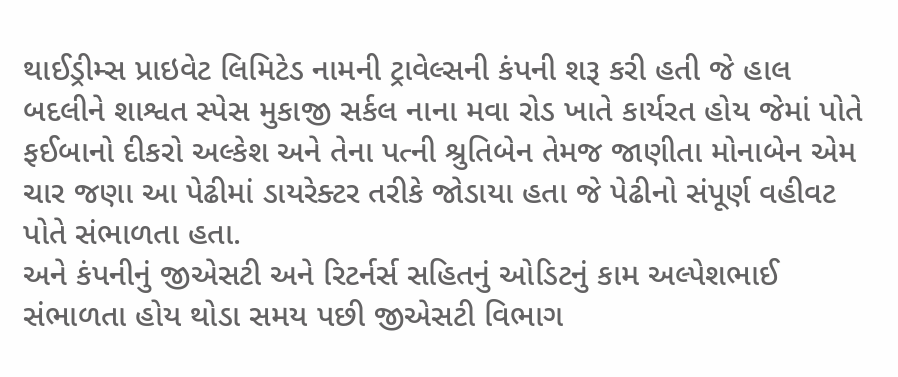થાઈડ્રીમ્સ પ્રાઇવેટ લિમિટેડ નામની ટ્રાવેલ્સની કંપની શરૂ કરી હતી જે હાલ બદલીને શાશ્વત સ્પેસ મુકાજી સર્કલ નાના મવા રોડ ખાતે કાર્યરત હોય જેમાં પોતે ફઈબાનો દીકરો અલ્કેશ અને તેના પત્ની શ્રુતિબેન તેમજ જાણીતા મોનાબેન એમ ચાર જણા આ પેઢીમાં ડાયરેક્ટર તરીકે જોડાયા હતા જે પેઢીનો સંપૂર્ણ વહીવટ પોતે સંભાળતા હતા.
અને કંપનીનું જીએસટી અને રિટર્નર્સ સહિતનું ઓડિટનું કામ અલ્પેશભાઈ સંભાળતા હોય થોડા સમય પછી જીએસટી વિભાગ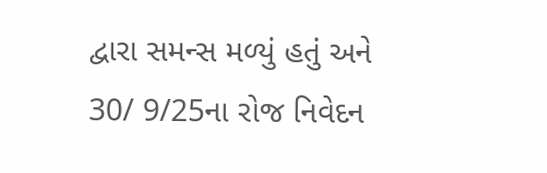દ્વારા સમન્સ મળ્યું હતું અને 30/ 9/25ના રોજ નિવેદન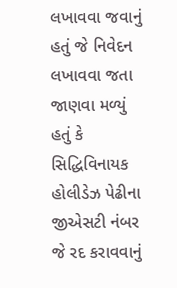લખાવવા જવાનું હતું જે નિવેદન લખાવવા જતા જાણવા મળ્યું હતું કે સિદ્ધિવિનાયક હોલીડેઝ પેઢીના જીએસટી નંબર જે રદ કરાવવાનું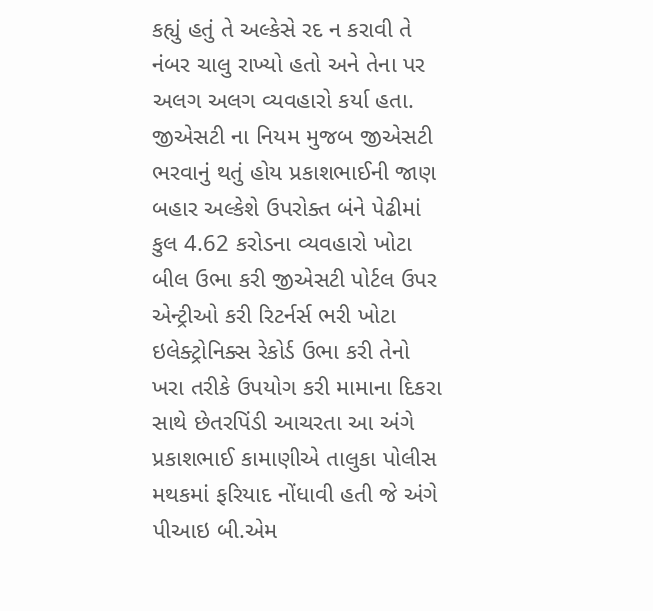કહ્યું હતું તે અલ્કેસે રદ ન કરાવી તે નંબર ચાલુ રાખ્યો હતો અને તેના પર અલગ અલગ વ્યવહારો કર્યા હતા.
જીએસટી ના નિયમ મુજબ જીએસટી ભરવાનું થતું હોય પ્રકાશભાઈની જાણ બહાર અલ્કેશે ઉપરોક્ત બંને પેઢીમાં કુલ 4.62 કરોડના વ્યવહારો ખોટા બીલ ઉભા કરી જીએસટી પોર્ટલ ઉપર એન્ટ્રીઓ કરી રિટર્નર્સ ભરી ખોટા ઇલેક્ટ્રોનિક્સ રેકોર્ડ ઉભા કરી તેનો ખરા તરીકે ઉપયોગ કરી મામાના દિકરા સાથે છેતરપિંડી આચરતા આ અંગે પ્રકાશભાઈ કામાણીએ તાલુકા પોલીસ મથકમાં ફરિયાદ નોંધાવી હતી જે અંગે પીઆઇ બી.એમ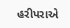હરીપરાએ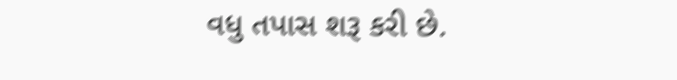વધુ તપાસ શરૂ કરી છે.